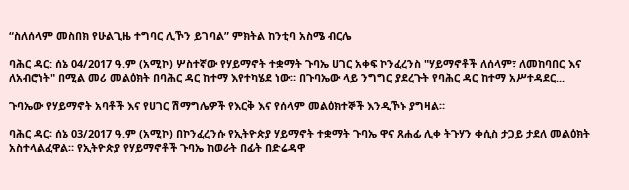“ስለሰላም መስበክ የሁልጊዜ ተግባር ሊኾን ይገባል” ምክትል ከንቲባ አስሜ ብርሌ

ባሕር ዳር: ሰኔ 04/2017 ዓ.ም (አሚኮ) ሦስተኛው የሃይማኖት ተቋማት ጉባኤ ሀገር አቀፍ ኮንፈረንስ "ሃይማኖቶች ለሰላም፣ ለመከባበር እና ለአብሮነት" በሚል መሪ መልዕክት በባሕር ዳር ከተማ እየተካሄደ ነው። በጉባኤው ላይ ንግግር ያደረጉት የባሕር ዳር ከተማ አሥተዳደር...

ጉባኤው የሃይማኖት አባቶች እና የሀገር ሽማግሌዎች የእርቅ እና የሰላም መልዕክተኞች እንዲኾኑ ያግዛል።

ባሕር ዳር፡ ሰኔ 03/2017 ዓ.ም (አሚኮ) በኮንፈረንሱ የኢትዮጵያ ሃይማኖት ተቋማት ጉባኤ ዋና ጸሐፊ ሊቀ ትጉሃን ቀሲስ ታጋይ ታደለ መልዕክት አስተላልፈዋል። የኢትዮጵያ የሃይማኖቶች ጉባኤ ከወራት በፊት በድሬዳዋ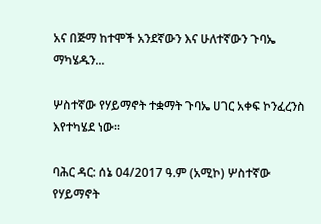አና በጅማ ከተሞች አንደኛውን እና ሁለተኛውን ጉባኤ ማካሄዱን...

ሦስተኛው የሃይማኖት ተቋማት ጉባኤ ሀገር አቀፍ ኮንፈረንስ እየተካሄደ ነው።

ባሕር ዳር: ሰኔ 04/2017 ዓ.ም (አሚኮ) ሦስተኛው የሃይማኖት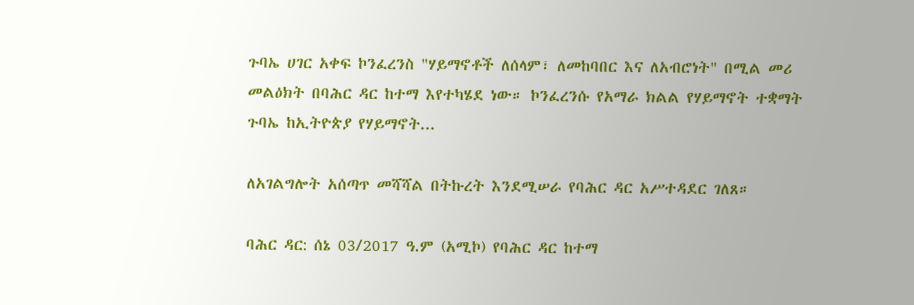ጉባኤ ሀገር አቀፍ ኮንፈረንስ "ሃይማኖቶች ለሰላም፣ ለመከባበር እና ለአብሮነት" በሚል መሪ መልዕክት በባሕር ዳር ከተማ እየተካሄደ ነው። ኮንፈረንሱ የአማራ ክልል የሃይማኖት ተቋማት ጉባኤ ከኢትዮጵያ የሃይማኖት...

ለአገልግሎት አሰጣጥ መሻሻል በትኩረት እንደሚሠራ የባሕር ዳር አሥተዳደር ገለጸ።

ባሕር ዳር: ሰኔ 03/2017 ዓ.ም (አሚኮ) የባሕር ዳር ከተማ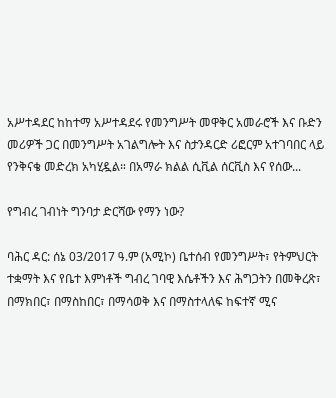አሥተዳደር ከከተማ አሥተዳደሩ የመንግሥት መዋቅር አመራሮች እና ቡድን መሪዎች ጋር በመንግሥት አገልግሎት እና ስታንዳርድ ሪፎርም አተገባበር ላይ የንቅናቄ መድረክ አካሂዷል። በአማራ ክልል ሲቪል ሰርቪስ እና የሰው...

የግብረ ገብነት ግንባታ ድርሻው የማን ነው?

ባሕር ዳር: ሰኔ 03/2017 ዓ.ም (አሚኮ) ቤተሰብ የመንግሥት፣ የትምህርት ተቋማት እና የቤተ እምነቶች ግብረ ገባዊ እሴቶችን እና ሕግጋትን በመቅረጽ፣ በማክበር፣ በማስከበር፣ በማሳወቅ እና በማስተላለፍ ከፍተኛ ሚና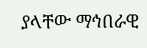ያላቸው ማኅበራዊ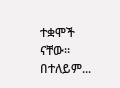ተቋሞች ናቸው። በተለይም...